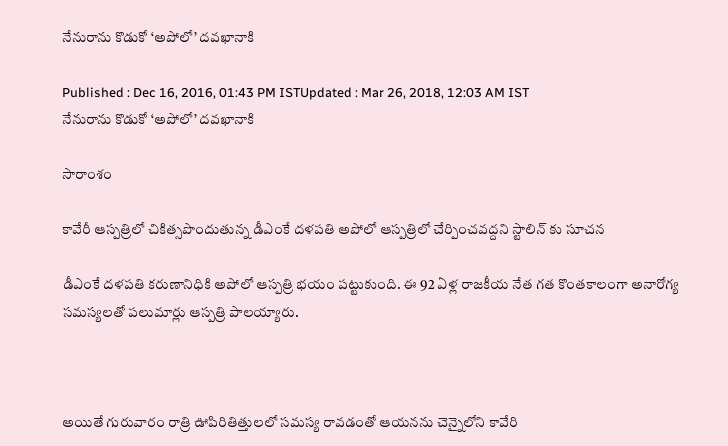నేనురాను కొడుకో ‘అపోలో’ దవఖానాకి

Published : Dec 16, 2016, 01:43 PM ISTUpdated : Mar 26, 2018, 12:03 AM IST
నేనురాను కొడుకో ‘అపోలో’ దవఖానాకి

సారాంశం

కావేరీ ఆస్పత్రిలో చికిత్సపొందుతున్న డీఎంకే దళపతి అపోలో ఆస్పత్రిలో చేర్పించవద్దని స్టాలిన్ కు సూచన

డీఎంకే దళపతి కరుణానిధికి అపోలో ఆస్పత్రి భయం పట్టుకుంది. ఈ 92 ఏళ్ల రాజకీయ నేత గత కొంతకాలంగా అనారోగ్య సమస్యలతో పలుమార్లు ఆస్పత్రి పాలయ్యారు.



అయితే గురువారం రాత్రి ఊపిరితిత్తులలో సమస్య రావడంతో ఆయనను చెన్నై‌లోని కావేరి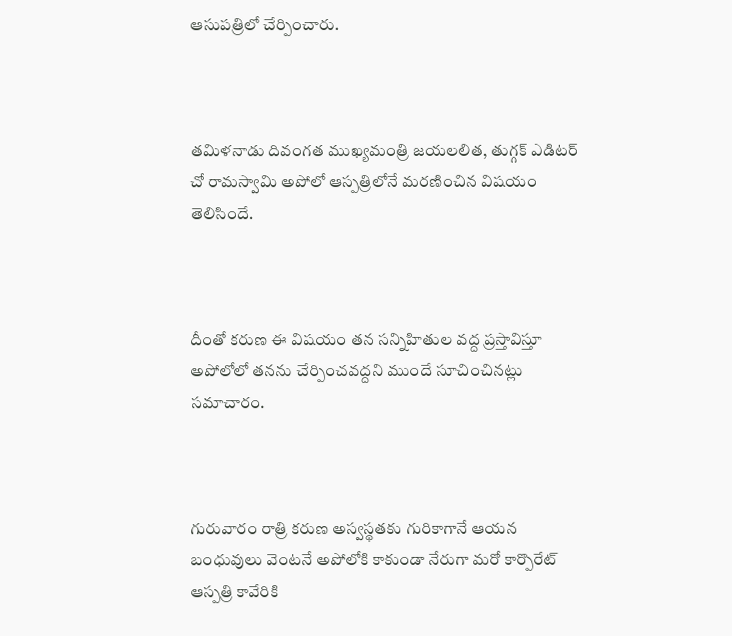ఆసుపత్రిలో చేర్పించారు.



తమిళనాడు దివంగత ముఖ్యమంత్రి జయలలిత, తుగ్గక్ ఎడిటర్ చో రామస్వామి అపోలో ఆస్పత్రిలోనే మరణించిన విషయం తెలిసిందే.



దీంతో కరుణ ఈ విషయం తన సన్నిహితుల వద్ద ప్రస్తావిస్తూ అపోలోలో తనను చేర్పించవద్దని ముందే సూచించినట్లు సమాచారం.



గురువారం రాత్రి కరుణ అస్వస్థతకు గురికాగానే ఆయన బంధువులు వెంటనే అపోలోకి కాకుండా నేరుగా మరో కార్పొరేట్ ఆస్పత్రి కావేరికి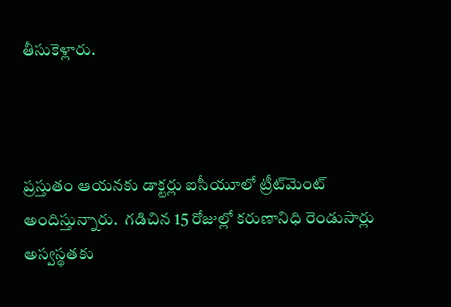తీసుకెళ్లారు.



ప్రస్తుతం ఆయనకు డాక్టర్లు ఐసీయూలో ట్రీట్‌మెంట్ అందిస్తున్నారు.  గడిచిన 15 రోజుల్లో కరుణానిధి రెండుసార్లు అస్వస్థతకు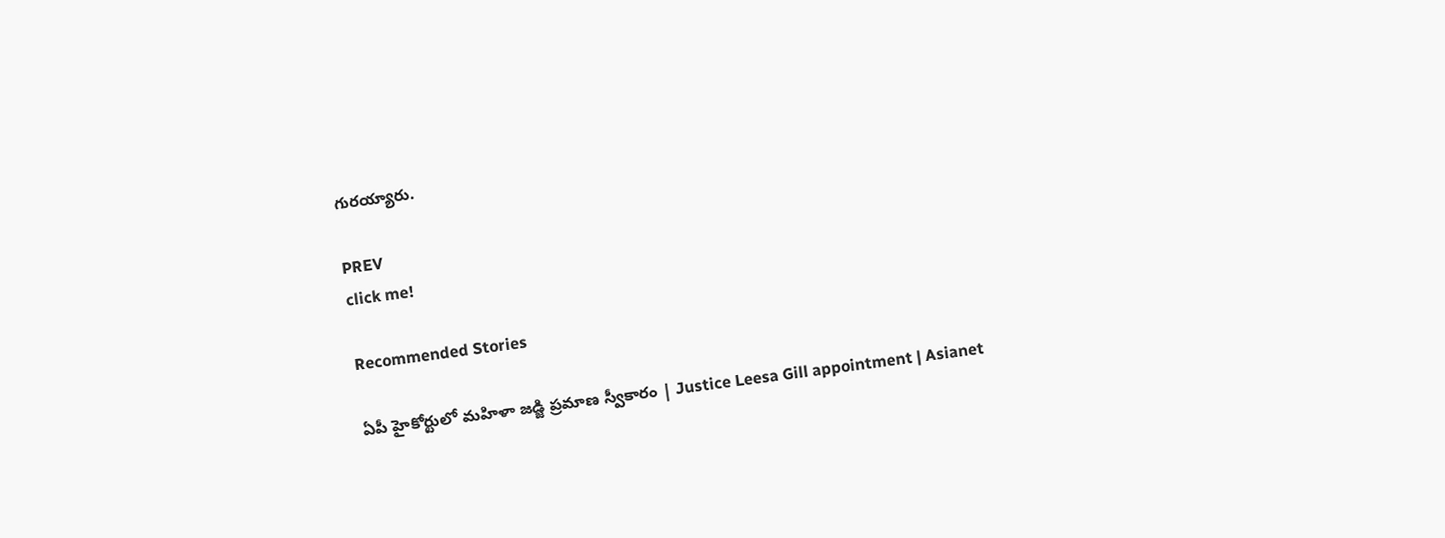గురయ్యారు.

PREV
click me!

Recommended Stories

ఏపీ హైకోర్టులో మహిళా జడ్జి ప్రమాణ స్వీకారం | Justice Leesa Gill appointment | Asianet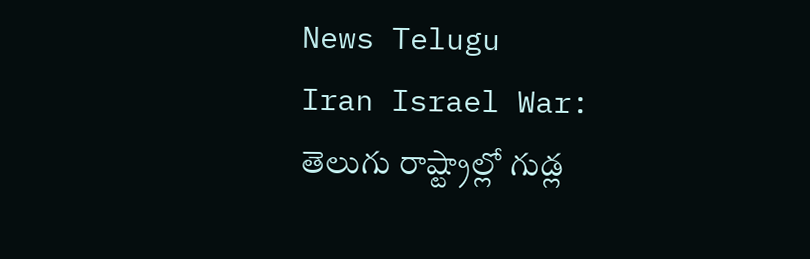News Telugu
Iran Israel War: తెలుగు రాష్ట్రాల్లో గుడ్ల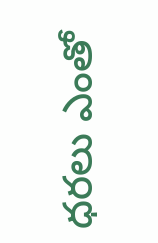ధరలు ఎంతో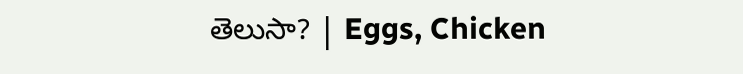తెలుసా? | Eggs, Chicken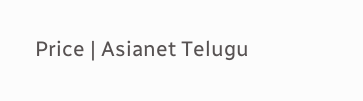Price | Asianet Telugu